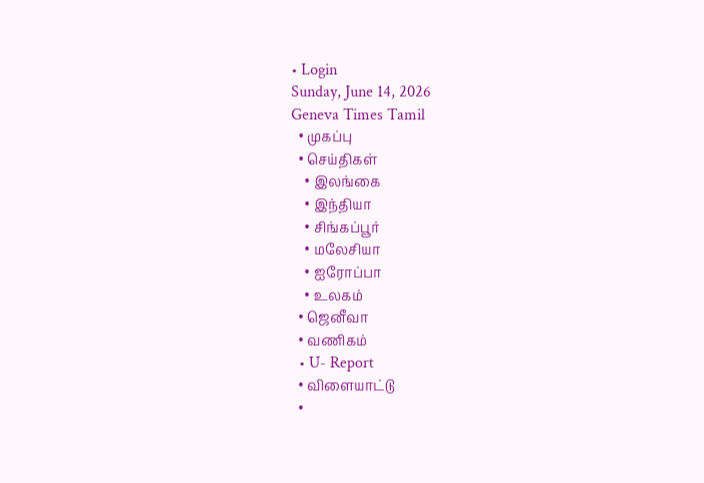• Login
Sunday, June 14, 2026
Geneva Times Tamil
  • முகப்பு
  • செய்திகள்
    • இலங்கை
    • இந்தியா
    • சிங்கப்பூர்
    • மலேசியா
    • ஐரோப்பா
    • உலகம்
  • ஜெனீவா
  • வணிகம்
  • U- Report
  • விளையாட்டு
  •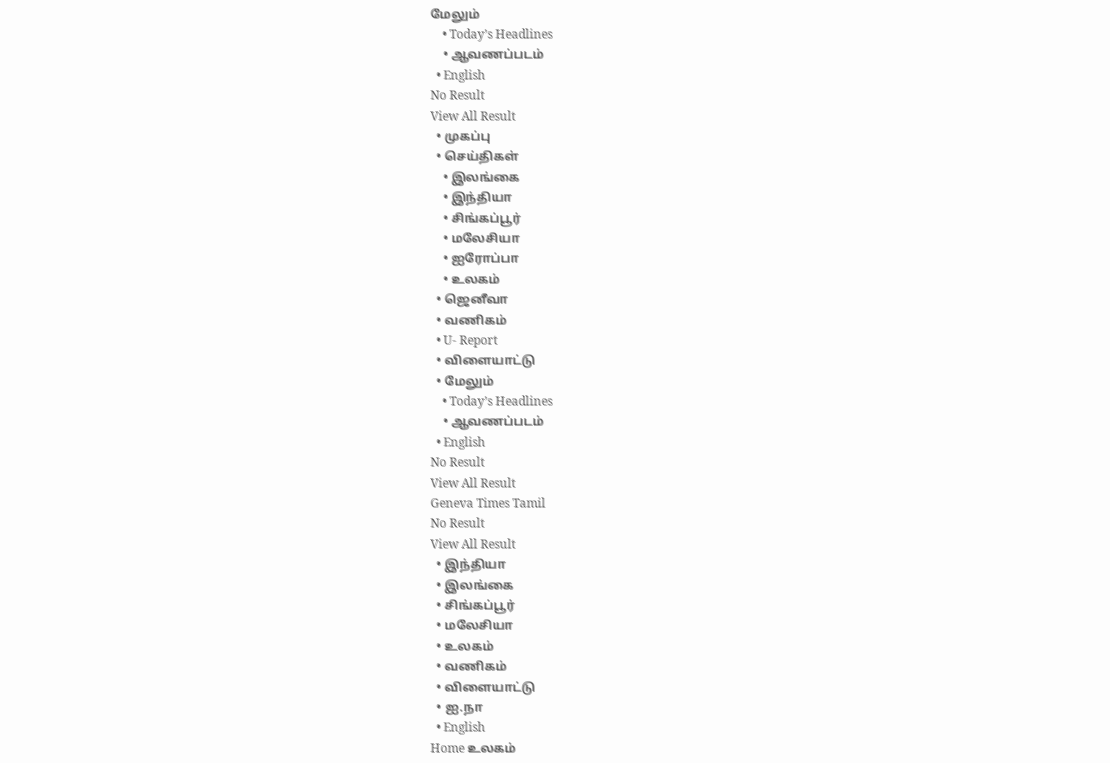மேலும்
    • Today’s Headlines
    • ஆவணப்படம்
  • English
No Result
View All Result
  • முகப்பு
  • செய்திகள்
    • இலங்கை
    • இந்தியா
    • சிங்கப்பூர்
    • மலேசியா
    • ஐரோப்பா
    • உலகம்
  • ஜெனீவா
  • வணிகம்
  • U- Report
  • விளையாட்டு
  • மேலும்
    • Today’s Headlines
    • ஆவணப்படம்
  • English
No Result
View All Result
Geneva Times Tamil
No Result
View All Result
  • இந்தியா
  • இலங்கை
  • சிங்கப்பூர்
  • மலேசியா
  • உலகம்
  • வணிகம்
  • விளையாட்டு
  • ஐ.நா
  • English
Home உலகம்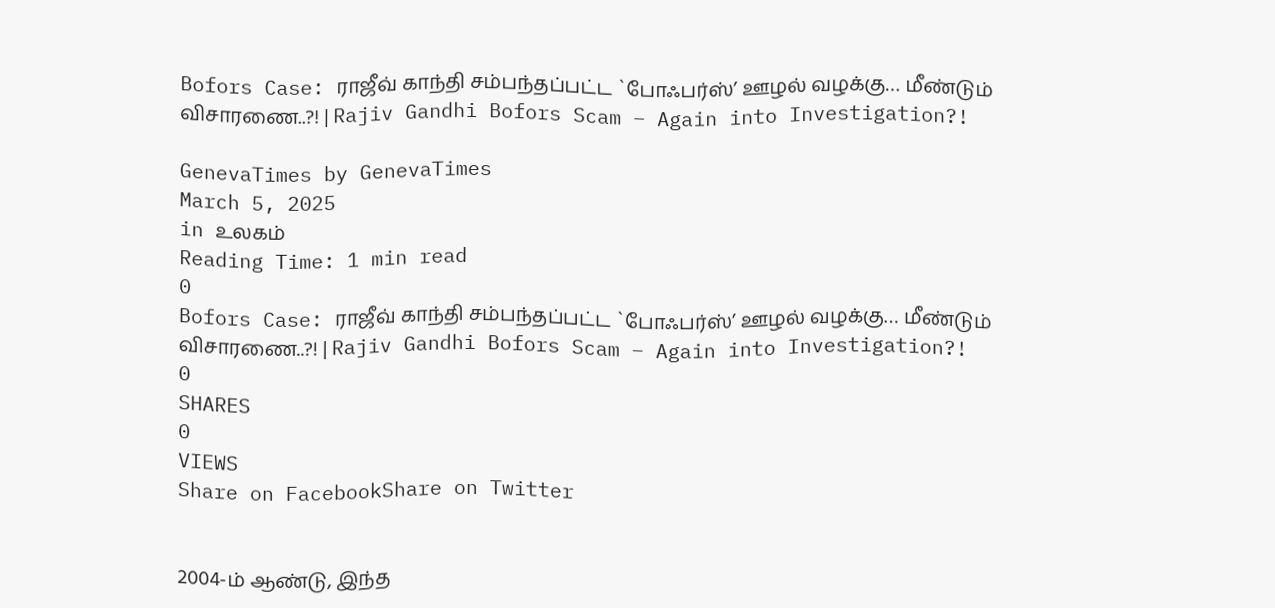Bofors Case: ராஜீவ் காந்தி சம்பந்தப்பட்ட `போஃபர்ஸ்’ ஊழல் வழக்கு… மீண்டும் விசாரணை..?! | Rajiv Gandhi Bofors Scam – Again into Investigation?!

GenevaTimes by GenevaTimes
March 5, 2025
in உலகம்
Reading Time: 1 min read
0
Bofors Case: ராஜீவ் காந்தி சம்பந்தப்பட்ட `போஃபர்ஸ்’ ஊழல் வழக்கு… மீண்டும் விசாரணை..?! | Rajiv Gandhi Bofors Scam – Again into Investigation?!
0
SHARES
0
VIEWS
Share on FacebookShare on Twitter


2004-ம் ஆண்டு, இந்த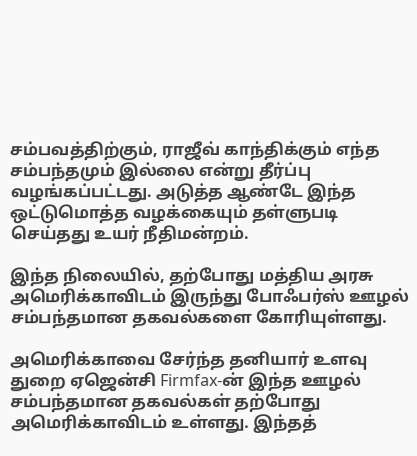சம்பவத்திற்கும், ராஜீவ் காந்திக்கும் எந்த சம்பந்தமும் இல்லை என்று தீர்ப்பு வழங்கப்பட்டது. அடுத்த ஆண்டே இந்த ஒட்டுமொத்த வழக்கையும் தள்ளுபடி செய்தது உயர் நீதிமன்றம்.

இந்த நிலையில், தற்போது மத்திய அரசு அமெரிக்காவிடம் இருந்து போஃபர்ஸ் ஊழல் சம்பந்தமான தகவல்களை கோரியுள்ளது.

அமெரிக்காவை சேர்ந்த தனியார் உளவு துறை ஏஜென்சி Firmfax-ன் இந்த ஊழல் சம்பந்தமான தகவல்கள் தற்போது அமெரிக்காவிடம் உள்ளது. இந்தத்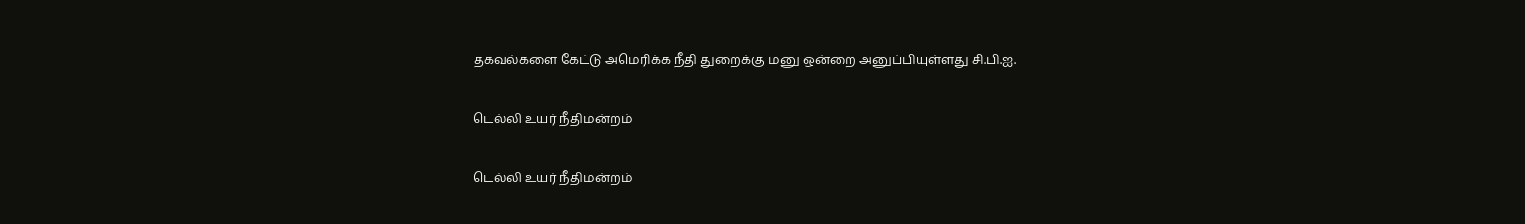தகவல்களை கேட்டு அமெரிக்க நீதி துறைக்கு மனு ஒன்றை அனுப்பியுள்ளது சி.பி.ஐ.

டெல்லி உயர் நீதிமன்றம்

டெல்லி உயர் நீதிமன்றம்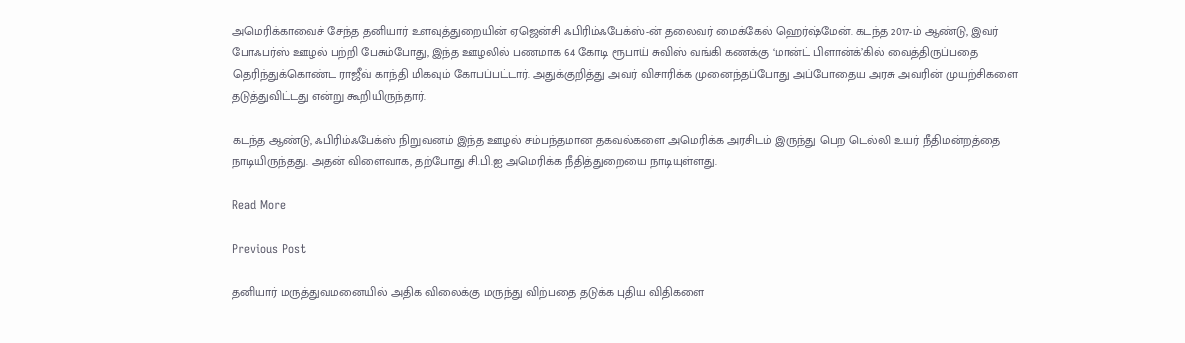அமெரிக்காவைச் சேந்த தனியார் உளவுத்துறையின் ஏஜென்சி ஃபிரிம்ஃபேக்ஸ்-ன் தலைவர் மைக்கேல் ஹெர்ஷ்மேன். கடந்த 2017-ம் ஆண்டு, இவர் போஃபர்ஸ் ஊழல் பற்றி பேசும்போது, இந்த ஊழலில் பணமாக 64 கோடி ரூபாய் சுவிஸ் வங்கி கணக்கு ‘மான்ட் பிளான்க்’கில் வைத்திருப்பதை தெரிந்துக்கொண்ட ராஜீவ் காந்தி மிகவும் கோபப்பட்டார். அதுக்குறித்து அவர் விசாரிக்க முனைந்தப்போது அப்போதைய அரசு அவரின் முயற்சிகளை தடுத்துவிட்டது என்று கூறியிருந்தார்.

கடந்த ஆண்டு, ஃபிரிம்ஃபேக்ஸ் நிறுவனம் இந்த ஊழல் சம்பந்தமான தகவல்களை அமெரிக்க அரசிடம் இருந்து பெற டெல்லி உயர் நீதிமன்றத்தை நாடியிருந்தது. அதன் விளைவாக, தற்போது சி.பி.ஐ அமெரிக்க நீதித்துறையை நாடியுள்ளது.

Read More

Previous Post

தனியார் மருத்துவமனையில் அதிக விலைக்கு மருந்து விற்பதை தடுக்க புதிய விதிகளை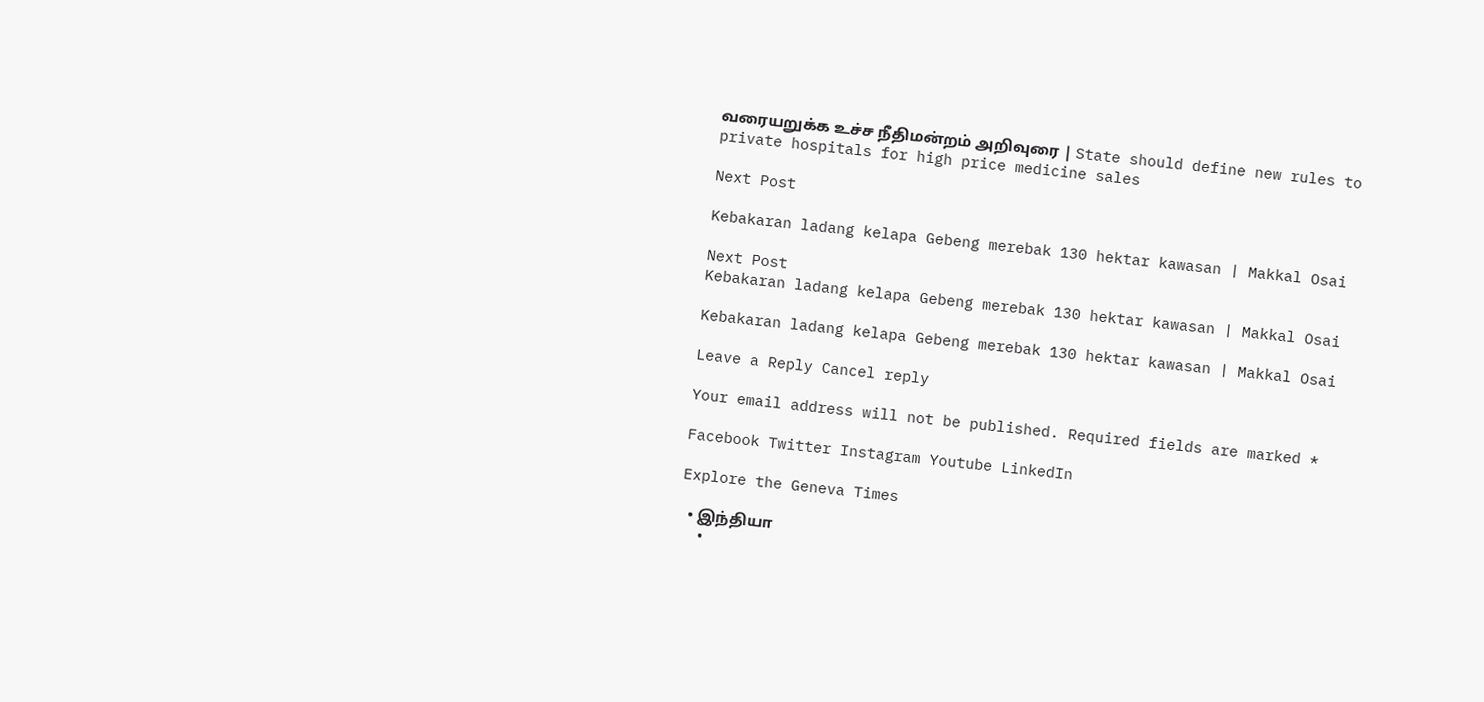வரையறுக்க உச்ச நீதிமன்றம் அறிவுரை | State should define new rules to private hospitals for high price medicine sales

Next Post

Kebakaran ladang kelapa Gebeng merebak 130 hektar kawasan | Makkal Osai

Next Post
Kebakaran ladang kelapa Gebeng merebak 130 hektar kawasan | Makkal Osai

Kebakaran ladang kelapa Gebeng merebak 130 hektar kawasan | Makkal Osai

Leave a Reply Cancel reply

Your email address will not be published. Required fields are marked *

Facebook Twitter Instagram Youtube LinkedIn

Explore the Geneva Times

  • இந்தியா
  •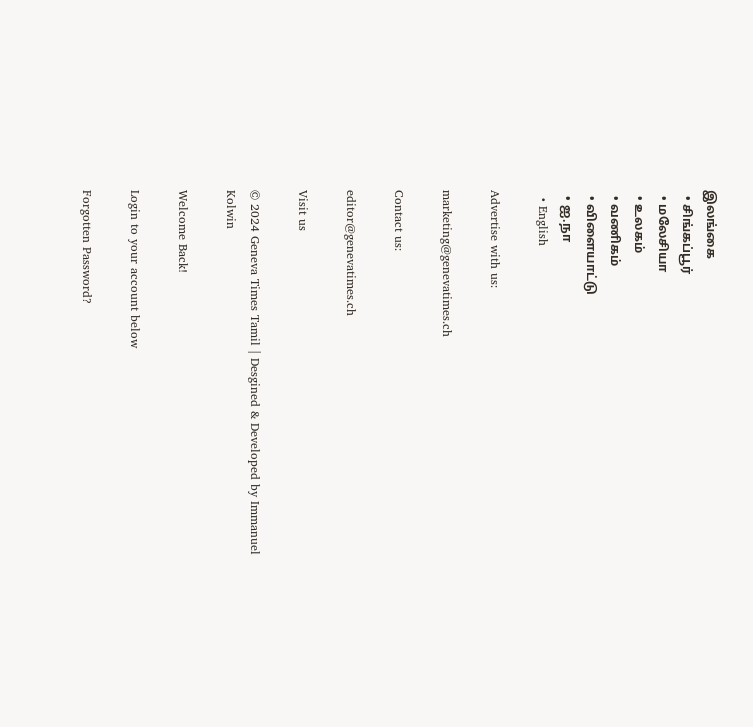இலங்கை
  • சிங்கப்பூர்
  • மலேசியா
  • உலகம்
  • வணிகம்
  • விளையாட்டு
  • ஐ.நா
  • English

Advertise with us:

marketing@genevatimes.ch

Contact us:

editor@genevatimes.ch

Visit us

© 2024 Geneva Times Tamil | Desgined & Developed by Immanuel Kolwin

Welcome Back!

Login to your account below

Forgotten Password?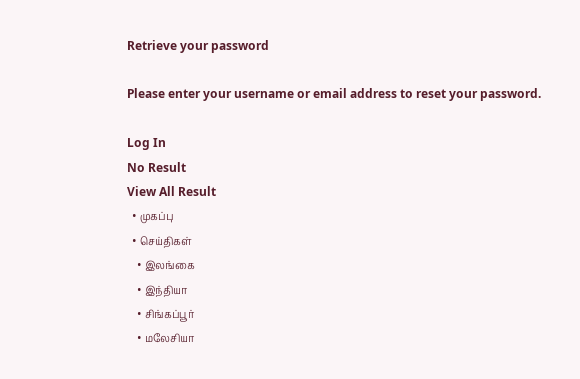Retrieve your password

Please enter your username or email address to reset your password.

Log In
No Result
View All Result
  • முகப்பு
  • செய்திகள்
    • இலங்கை
    • இந்தியா
    • சிங்கப்பூர்
    • மலேசியா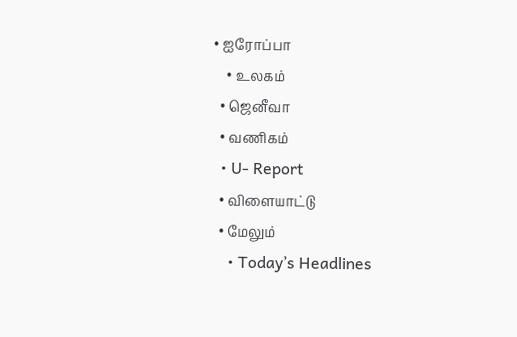• ஐரோப்பா
    • உலகம்
  • ஜெனீவா
  • வணிகம்
  • U- Report
  • விளையாட்டு
  • மேலும்
    • Today’s Headlines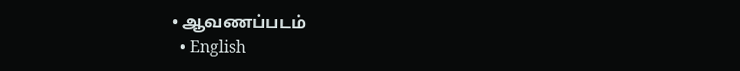• ஆவணப்படம்
  • English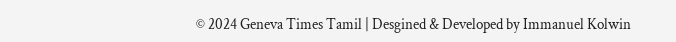© 2024 Geneva Times Tamil | Desgined & Developed by Immanuel Kolwin